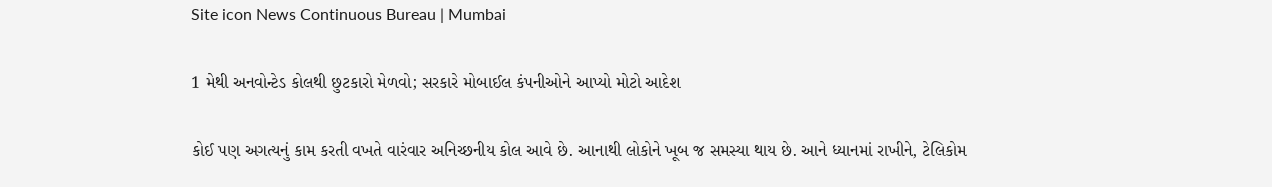Site icon News Continuous Bureau | Mumbai

1 મેથી અનવોન્ટેડ કોલથી છુટકારો મેળવો; સરકારે મોબાઈલ કંપનીઓને આપ્યો મોટો આદેશ

કોઈ પણ અગત્યનું કામ કરતી વખતે વારંવાર અનિચ્છનીય કોલ આવે છે. આનાથી લોકોને ખૂબ જ સમસ્યા થાય છે. આને ધ્યાનમાં રાખીને, ટેલિકોમ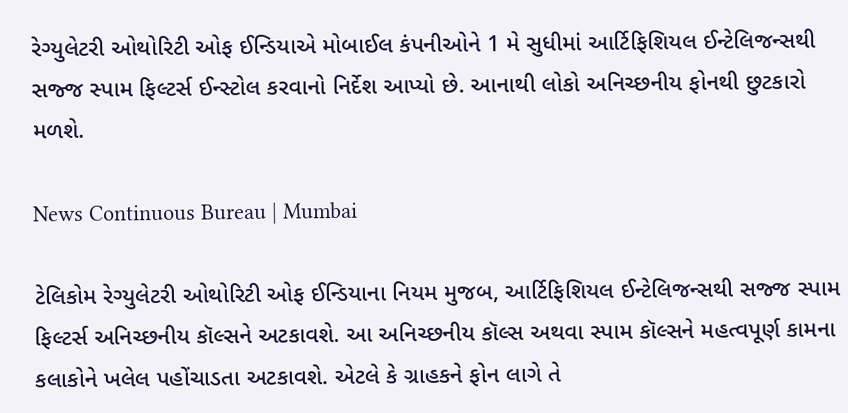રેગ્યુલેટરી ઓથોરિટી ઓફ ઈન્ડિયાએ મોબાઈલ કંપનીઓને 1 મે સુધીમાં આર્ટિફિશિયલ ઈન્ટેલિજન્સથી સજ્જ સ્પામ ફિલ્ટર્સ ઈન્સ્ટોલ કરવાનો નિર્દેશ આપ્યો છે. આનાથી લોકો અનિચ્છનીય ફોનથી છુટકારો મળશે.

News Continuous Bureau | Mumbai

ટેલિકોમ રેગ્યુલેટરી ઓથોરિટી ઓફ ઈન્ડિયાના નિયમ મુજબ, આર્ટિફિશિયલ ઈન્ટેલિજન્સથી સજ્જ સ્પામ ફિલ્ટર્સ અનિચ્છનીય કૉલ્સને અટકાવશે. આ અનિચ્છનીય કૉલ્સ અથવા સ્પામ કૉલ્સને મહત્વપૂર્ણ કામના કલાકોને ખલેલ પહોંચાડતા અટકાવશે. એટલે કે ગ્રાહકને ફોન લાગે તે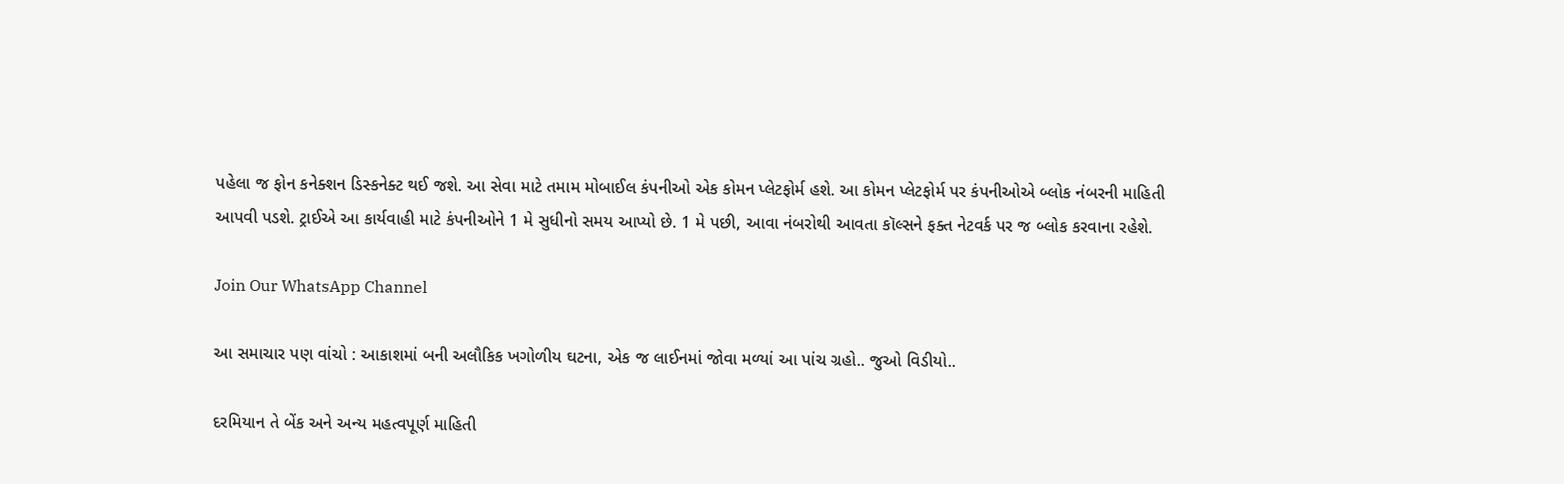પહેલા જ ફોન કનેક્શન ડિસ્કનેક્ટ થઈ જશે. આ સેવા માટે તમામ મોબાઈલ કંપનીઓ એક કોમન પ્લેટફોર્મ હશે. આ કોમન પ્લેટફોર્મ પર કંપનીઓએ બ્લોક નંબરની માહિતી આપવી પડશે. ટ્રાઈએ આ કાર્યવાહી માટે કંપનીઓને 1 મે સુધીનો સમય આપ્યો છે. 1 મે પછી, આવા નંબરોથી આવતા કૉલ્સને ફક્ત નેટવર્ક પર જ બ્લોક કરવાના રહેશે.

Join Our WhatsApp Channel

આ સમાચાર પણ વાંચો : આકાશમાં બની અલૌકિક ખગોળીય ઘટના, એક જ લાઈનમાં જોવા મળ્યાં આ પાંચ ગ્રહો.. જુઓ વિડીયો..

દરમિયાન તે બેંક અને અન્ય મહત્વપૂર્ણ માહિતી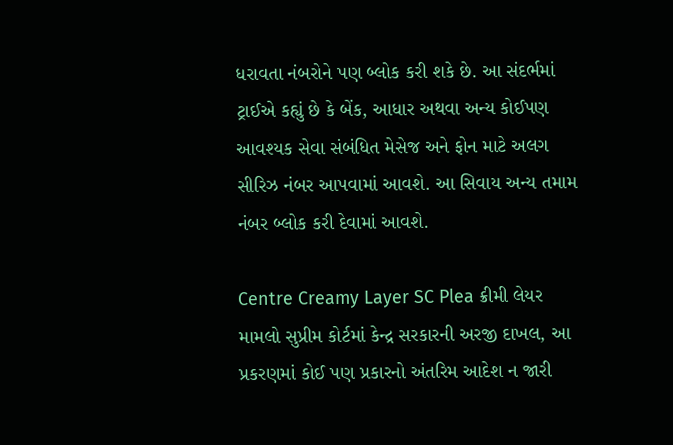ધરાવતા નંબરોને પણ બ્લોક કરી શકે છે. આ સંદર્ભમાં ટ્રાઈએ કહ્યું છે કે બેંક, આધાર અથવા અન્ય કોઈપણ આવશ્યક સેવા સંબંધિત મેસેજ અને ફોન માટે અલગ સીરિઝ નંબર આપવામાં આવશે. આ સિવાય અન્ય તમામ નંબર બ્લોક કરી દેવામાં આવશે.

Centre Creamy Layer SC Plea ક્રીમી લેયર મામલો સુપ્રીમ કોર્ટમાં કેન્દ્ર સરકારની અરજી દાખલ, આ પ્રકરણમાં કોઈ પણ પ્રકારનો અંતરિમ આદેશ ન જારી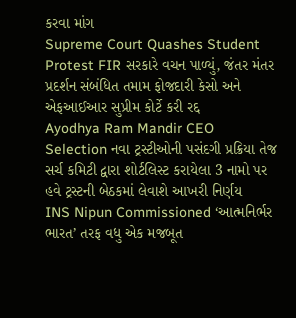કરવા માંગ
Supreme Court Quashes Student Protest FIR સરકારે વચન પાળ્યું, જંતર મંતર પ્રદર્શન સંબંધિત તમામ ફોજદારી કેસો અને એફઆઈઆર સુપ્રીમ કોર્ટે કરી રદ્દ
Ayodhya Ram Mandir CEO Selection નવા ટ્રસ્ટીઓની પસંદગી પ્રક્રિયા તેજ સર્ચ કમિટી દ્વારા શોર્ટલિસ્ટ કરાયેલા 3 નામો પર હવે ટ્રસ્ટની બેઠકમાં લેવાશે આખરી નિર્ણય
INS Nipun Commissioned ‘આત્મનિર્ભર ભારત’ તરફ વધુ એક મજબૂત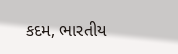કદમ, ભારતીય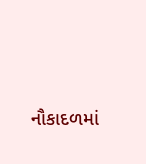નૌકાદળમાં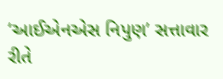‘આઈએનએસ નિપુણ’ સત્તાવાર રીતે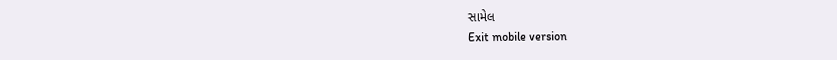સામેલ
Exit mobile version